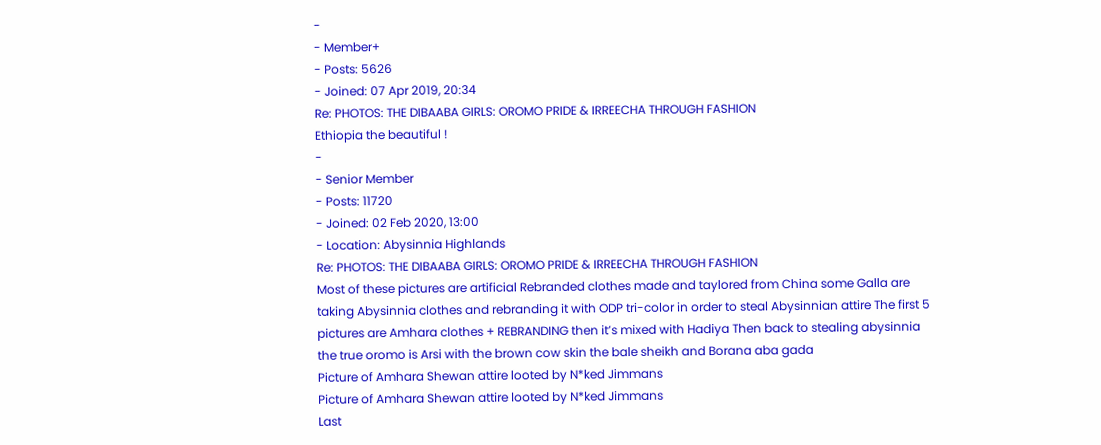-
- Member+
- Posts: 5626
- Joined: 07 Apr 2019, 20:34
Re: PHOTOS: THE DIBAABA GIRLS: OROMO PRIDE & IRREECHA THROUGH FASHION
Ethiopia the beautiful !
-
- Senior Member
- Posts: 11720
- Joined: 02 Feb 2020, 13:00
- Location: Abysinnia Highlands
Re: PHOTOS: THE DIBAABA GIRLS: OROMO PRIDE & IRREECHA THROUGH FASHION
Most of these pictures are artificial Rebranded clothes made and taylored from China some Galla are taking Abysinnia clothes and rebranding it with ODP tri-color in order to steal Abysinnian attire The first 5 pictures are Amhara clothes + REBRANDING then it’s mixed with Hadiya Then back to stealing abysinnia the true oromo is Arsi with the brown cow skin the bale sheikh and Borana aba gada
Picture of Amhara Shewan attire looted by N*ked Jimmans
Picture of Amhara Shewan attire looted by N*ked Jimmans
Last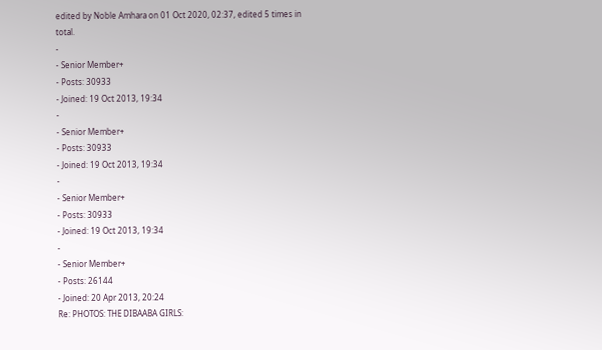edited by Noble Amhara on 01 Oct 2020, 02:37, edited 5 times in total.
-
- Senior Member+
- Posts: 30933
- Joined: 19 Oct 2013, 19:34
-
- Senior Member+
- Posts: 30933
- Joined: 19 Oct 2013, 19:34
-
- Senior Member+
- Posts: 30933
- Joined: 19 Oct 2013, 19:34
-
- Senior Member+
- Posts: 26144
- Joined: 20 Apr 2013, 20:24
Re: PHOTOS: THE DIBAABA GIRLS: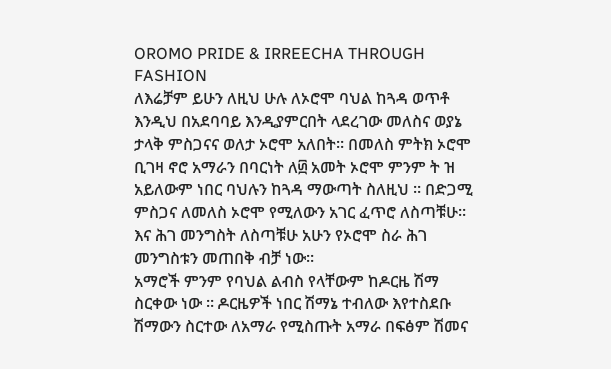OROMO PRIDE & IRREECHA THROUGH FASHION
ለእሬቻም ይሁን ለዚህ ሁሉ ለኦሮሞ ባህል ከጓዳ ወጥቶ እንዲህ በአደባባይ እንዲያምርበት ላደረገው መለስና ወያኔ ታላቅ ምስጋናና ወለታ ኦሮሞ አለበት። በመለስ ምትክ ኦሮሞ ቢገዛ ኖሮ አማራን በባርነት ለ፴ አመት ኦሮሞ ምንም ት ዝ አይለውም ነበር ባህሉን ከጓዳ ማውጣት ስለዚህ ። በድጋሚ ምስጋና ለመለስ ኦሮሞ የሚለውን አገር ፈጥሮ ለስጣቹሁ። እና ሕገ መንግስት ለስጣቹሁ አሁን የኦሮሞ ስራ ሕገ መንግስቱን መጠበቅ ብቻ ነው።
አማሮች ምንም የባህል ልብስ የላቸውም ከዶርዜ ሽማ ስርቀው ነው ። ዶርዜዎች ነበር ሽማኔ ተብለው እየተስደቡ ሽማውን ስርተው ለአማራ የሚስጡት አማራ በፍፅም ሽመና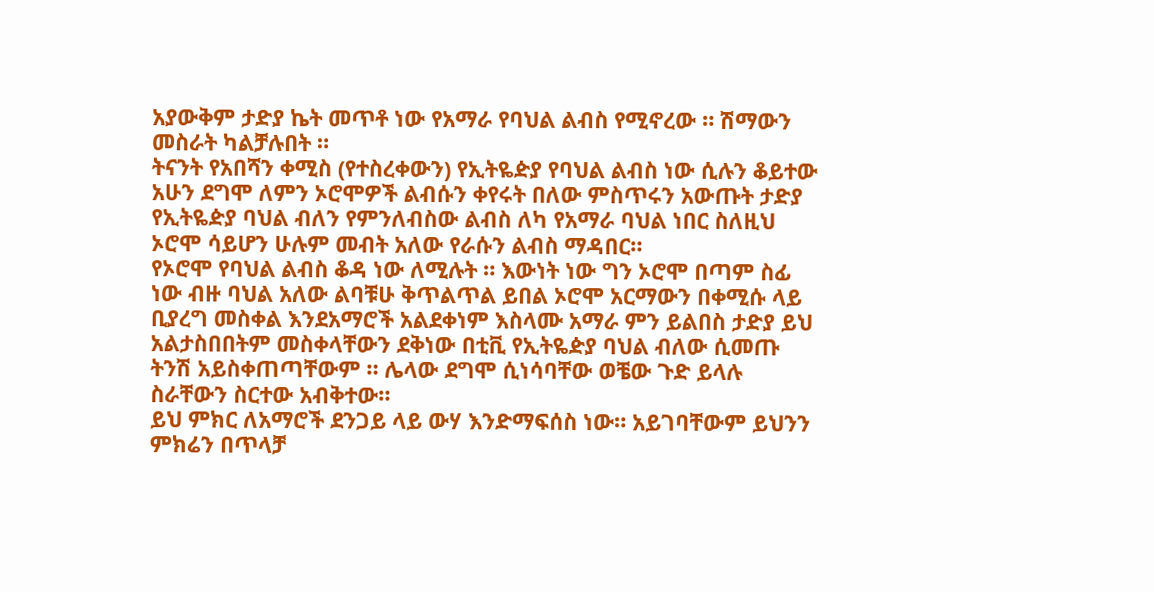አያውቅም ታድያ ኬት መጥቶ ነው የአማራ የባህል ልብስ የሚኖረው ። ሽማውን መስራት ካልቻሉበት ።
ትናንት የአበሻን ቀሚስ (የተስረቀውን) የኢትዬዽያ የባህል ልብስ ነው ሲሉን ቆይተው አሁን ደግሞ ለምን ኦሮሞዎች ልብሱን ቀየሩት በለው ምስጥሩን አውጡት ታድያ የኢትዬዽያ ባህል ብለን የምንለብስው ልብስ ለካ የአማራ ባህል ነበር ስለዚህ ኦሮሞ ሳይሆን ሁሉም መብት አለው የራሱን ልብስ ማዳበር።
የኦሮሞ የባህል ልብስ ቆዳ ነው ለሚሉት ። እውነት ነው ግን ኦሮሞ በጣም ስፊ ነው ብዙ ባህል አለው ልባቹሁ ቅጥልጥል ይበል ኦሮሞ አርማውን በቀሚሱ ላይ ቢያረግ መስቀል እንደአማሮች አልደቀነም እስላሙ አማራ ምን ይልበስ ታድያ ይህ አልታስበበትም መስቀላቸውን ደቅነው በቲቪ የኢትዬዽያ ባህል ብለው ሲመጡ ትንሽ አይስቀጠጣቸውም ። ሌላው ደግሞ ሲነሳባቸው ወቼው ጉድ ይላሉ ስራቸውን ስርተው አብቅተው።
ይህ ምክር ለአማሮች ደንጋይ ላይ ውሃ እንድማፍሰስ ነው። አይገባቸውም ይህንን ምክሬን በጥላቻ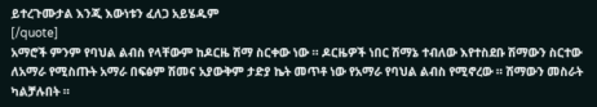ይተረጉሙታል እንጂ እውነቱን ፈለጋ አይሄዱም
[/quote]
አማሮች ምንም የባህል ልብስ የላቸውም ከዶርዜ ሽማ ስርቀው ነው ። ዶርዜዎች ነበር ሽማኔ ተብለው እየተስደቡ ሽማውን ስርተው ለአማራ የሚስጡት አማራ በፍፅም ሽመና አያውቅም ታድያ ኬት መጥቶ ነው የአማራ የባህል ልብስ የሚኖረው ። ሽማውን መስራት ካልቻሉበት ።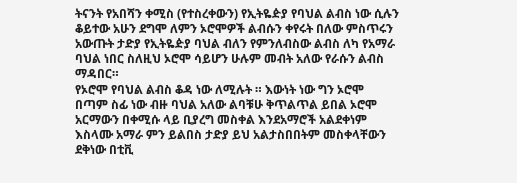ትናንት የአበሻን ቀሚስ (የተስረቀውን) የኢትዬዽያ የባህል ልብስ ነው ሲሉን ቆይተው አሁን ደግሞ ለምን ኦሮሞዎች ልብሱን ቀየሩት በለው ምስጥሩን አውጡት ታድያ የኢትዬዽያ ባህል ብለን የምንለብስው ልብስ ለካ የአማራ ባህል ነበር ስለዚህ ኦሮሞ ሳይሆን ሁሉም መብት አለው የራሱን ልብስ ማዳበር።
የኦሮሞ የባህል ልብስ ቆዳ ነው ለሚሉት ። እውነት ነው ግን ኦሮሞ በጣም ስፊ ነው ብዙ ባህል አለው ልባቹሁ ቅጥልጥል ይበል ኦሮሞ አርማውን በቀሚሱ ላይ ቢያረግ መስቀል እንደአማሮች አልደቀነም እስላሙ አማራ ምን ይልበስ ታድያ ይህ አልታስበበትም መስቀላቸውን ደቅነው በቲቪ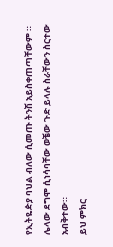የኢትዬዽያ ባህል ብለው ሲመጡ ትንሽ አይስቀጠጣቸውም ። ሌላው ደግሞ ሲነሳባቸው ወቼው ጉድ ይላሉ ስራቸውን ስርተው አብቅተው።
ይህ ምክር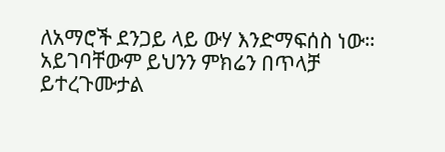ለአማሮች ደንጋይ ላይ ውሃ እንድማፍሰስ ነው። አይገባቸውም ይህንን ምክሬን በጥላቻ ይተረጉሙታል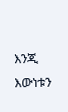እንጂ እውነቱን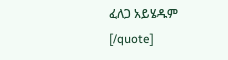ፈለጋ አይሄዱም
[/quote]